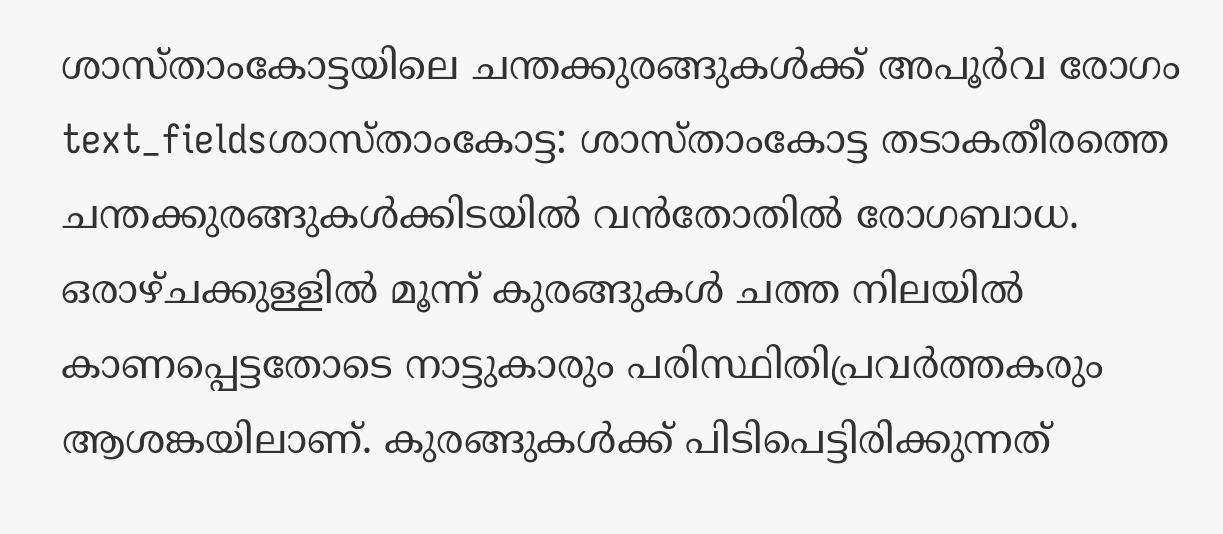ശാസ്താംകോട്ടയിലെ ചന്തക്കുരങ്ങുകൾക്ക് അപൂർവ രോഗം
text_fieldsശാസ്താംകോട്ട: ശാസ്താംകോട്ട തടാകതീരത്തെ ചന്തക്കുരങ്ങുകൾക്കിടയിൽ വൻതോതിൽ രോഗബാധ. ഒരാഴ്ചക്കുള്ളിൽ മൂന്ന് കുരങ്ങുകൾ ചത്ത നിലയിൽ കാണപ്പെട്ടതോടെ നാട്ടുകാരും പരിസ്ഥിതിപ്രവർത്തകരും ആശങ്കയിലാണ്. കുരങ്ങുകൾക്ക് പിടിപെട്ടിരിക്കുന്നത്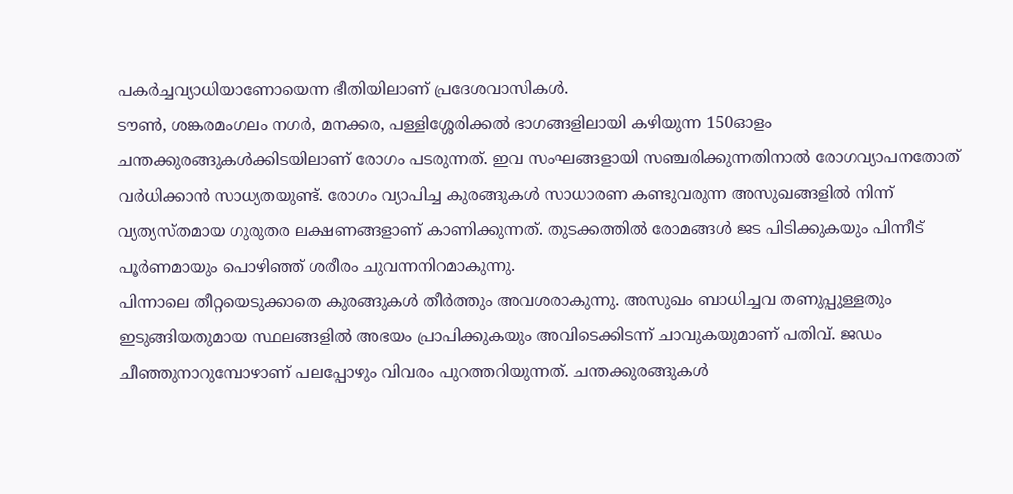പകർച്ചവ്യാധിയാണോയെന്ന ഭീതിയിലാണ് പ്രദേശവാസികൾ.
ടൗൺ, ശങ്കരമംഗലം നഗർ, മനക്കര, പള്ളിശ്ശേരിക്കൽ ഭാഗങ്ങളിലായി കഴിയുന്ന 150ഓളം ചന്തക്കുരങ്ങുകൾക്കിടയിലാണ് രോഗം പടരുന്നത്. ഇവ സംഘങ്ങളായി സഞ്ചരിക്കുന്നതിനാൽ രോഗവ്യാപനതോത് വർധിക്കാൻ സാധ്യതയുണ്ട്. രോഗം വ്യാപിച്ച കുരങ്ങുകൾ സാധാരണ കണ്ടുവരുന്ന അസുഖങ്ങളിൽ നിന്ന് വ്യത്യസ്തമായ ഗുരുതര ലക്ഷണങ്ങളാണ് കാണിക്കുന്നത്. തുടക്കത്തിൽ രോമങ്ങൾ ജട പിടിക്കുകയും പിന്നീട് പൂർണമായും പൊഴിഞ്ഞ് ശരീരം ചുവന്നനിറമാകുന്നു.
പിന്നാലെ തീറ്റയെടുക്കാതെ കുരങ്ങുകൾ തീർത്തും അവശരാകുന്നു. അസുഖം ബാധിച്ചവ തണുപ്പുള്ളതും ഇടുങ്ങിയതുമായ സ്ഥലങ്ങളിൽ അഭയം പ്രാപിക്കുകയും അവിടെക്കിടന്ന് ചാവുകയുമാണ് പതിവ്. ജഡം ചീഞ്ഞുനാറുമ്പോഴാണ് പലപ്പോഴും വിവരം പുറത്തറിയുന്നത്. ചന്തക്കുരങ്ങുകൾ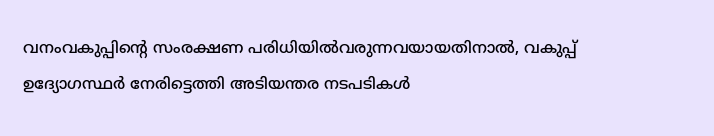വനംവകുപ്പിന്റെ സംരക്ഷണ പരിധിയിൽവരുന്നവയായതിനാൽ, വകുപ്പ് ഉദ്യോഗസ്ഥർ നേരിട്ടെത്തി അടിയന്തര നടപടികൾ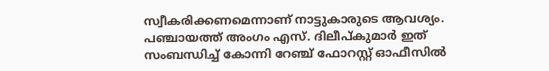സ്വീകരിക്കണമെന്നാണ് നാട്ടുകാരുടെ ആവശ്യം. പഞ്ചായത്ത് അംഗം എസ്. ദിലീപ്കുമാർ ഇത് സംബന്ധിച്ച് കോന്നി റേഞ്ച് ഫോറസ്റ്റ് ഓഫീസിൽ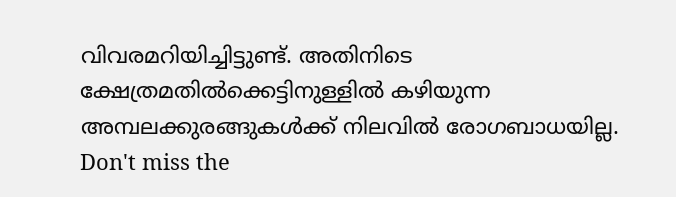വിവരമറിയിച്ചിട്ടുണ്ട്. അതിനിടെ ക്ഷേത്രമതിൽക്കെട്ടിനുള്ളിൽ കഴിയുന്ന അമ്പലക്കുരങ്ങുകൾക്ക് നിലവിൽ രോഗബാധയില്ല.
Don't miss the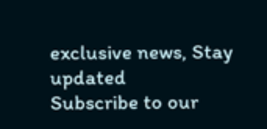exclusive news, Stay updated
Subscribe to our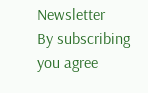Newsletter
By subscribing you agree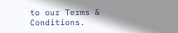to our Terms & Conditions.